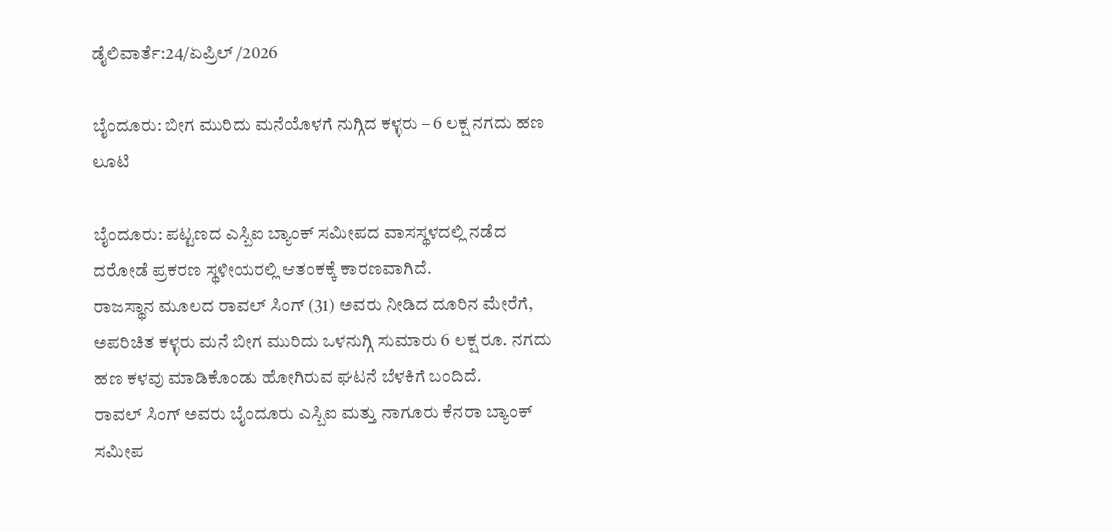ಡೈಲಿವಾರ್ತೆ:24/ಏಪ್ರಿಲ್ /2026

ಬೈಂದೂರು: ಬೀಗ ಮುರಿದು ಮನೆಯೊಳಗೆ ನುಗ್ಗಿದ ಕಳ್ಳರು – 6 ಲಕ್ಷ ನಗದು ಹಣ ಲೂಟಿ

ಬೈಂದೂರು: ಪಟ್ಟಣದ ಎಸ್ಬಿಐ ಬ್ಯಾಂಕ್ ಸಮೀಪದ ವಾಸಸ್ಥಳದಲ್ಲಿ ನಡೆದ ದರೋಡೆ ಪ್ರಕರಣ ಸ್ಥಳೀಯರಲ್ಲಿ ಆತಂಕಕ್ಕೆ ಕಾರಣವಾಗಿದೆ.
ರಾಜಸ್ಥಾನ ಮೂಲದ ರಾವಲ್ ಸಿಂಗ್ (31) ಅವರು ನೀಡಿದ ದೂರಿನ ಮೇರೆಗೆ, ಅಪರಿಚಿತ ಕಳ್ಳರು ಮನೆ ಬೀಗ ಮುರಿದು ಒಳನುಗ್ಗಿ ಸುಮಾರು 6 ಲಕ್ಷ ರೂ. ನಗದು ಹಣ ಕಳವು ಮಾಡಿಕೊಂಡು ಹೋಗಿರುವ ಘಟನೆ ಬೆಳಕಿಗೆ ಬಂದಿದೆ.
ರಾವಲ್ ಸಿಂಗ್ ಅವರು ಬೈಂದೂರು ಎಸ್ಬಿಐ ಮತ್ತು ನಾಗೂರು ಕೆನರಾ ಬ್ಯಾಂಕ್ ಸಮೀಪ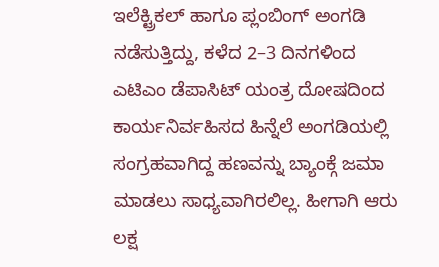ಇಲೆಕ್ಟ್ರಿಕಲ್ ಹಾಗೂ ಪ್ಲಂಬಿಂಗ್ ಅಂಗಡಿ ನಡೆಸುತ್ತಿದ್ದು, ಕಳೆದ 2–3 ದಿನಗಳಿಂದ ಎಟಿಎಂ ಡೆಪಾಸಿಟ್ ಯಂತ್ರ ದೋಷದಿಂದ ಕಾರ್ಯನಿರ್ವಹಿಸದ ಹಿನ್ನೆಲೆ ಅಂಗಡಿಯಲ್ಲಿ ಸಂಗ್ರಹವಾಗಿದ್ದ ಹಣವನ್ನು ಬ್ಯಾಂಕ್ಗೆ ಜಮಾ ಮಾಡಲು ಸಾಧ್ಯವಾಗಿರಲಿಲ್ಲ. ಹೀಗಾಗಿ ಆರು ಲಕ್ಷ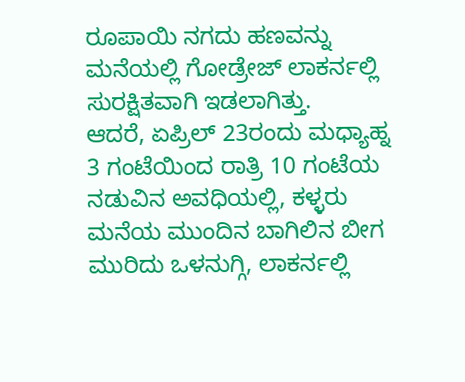ರೂಪಾಯಿ ನಗದು ಹಣವನ್ನು ಮನೆಯಲ್ಲಿ ಗೋಡ್ರೇಜ್ ಲಾಕರ್ನಲ್ಲಿ ಸುರಕ್ಷಿತವಾಗಿ ಇಡಲಾಗಿತ್ತು.
ಆದರೆ, ಏಪ್ರಿಲ್ 23ರಂದು ಮಧ್ಯಾಹ್ನ 3 ಗಂಟೆಯಿಂದ ರಾತ್ರಿ 10 ಗಂಟೆಯ ನಡುವಿನ ಅವಧಿಯಲ್ಲಿ, ಕಳ್ಳರು ಮನೆಯ ಮುಂದಿನ ಬಾಗಿಲಿನ ಬೀಗ ಮುರಿದು ಒಳನುಗ್ಗಿ, ಲಾಕರ್ನಲ್ಲಿ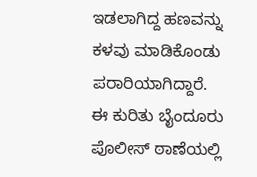ಇಡಲಾಗಿದ್ದ ಹಣವನ್ನು ಕಳವು ಮಾಡಿಕೊಂಡು ಪರಾರಿಯಾಗಿದ್ದಾರೆ.
ಈ ಕುರಿತು ಬೈಂದೂರು ಪೊಲೀಸ್ ಠಾಣೆಯಲ್ಲಿ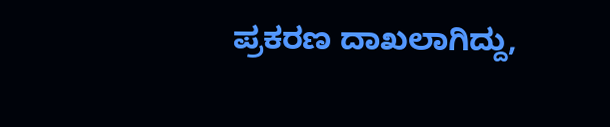ಪ್ರಕರಣ ದಾಖಲಾಗಿದ್ದು,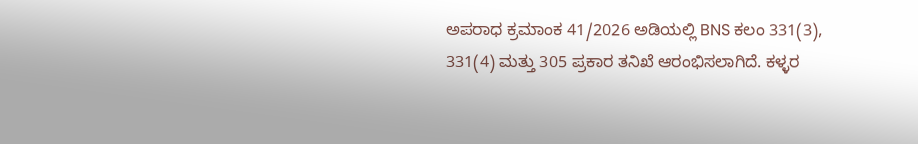ಅಪರಾಧ ಕ್ರಮಾಂಕ 41/2026 ಅಡಿಯಲ್ಲಿ BNS ಕಲಂ 331(3), 331(4) ಮತ್ತು 305 ಪ್ರಕಾರ ತನಿಖೆ ಆರಂಭಿಸಲಾಗಿದೆ. ಕಳ್ಳರ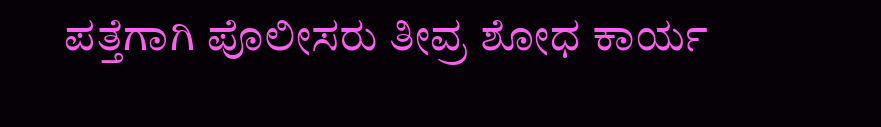ಪತ್ತೆಗಾಗಿ ಪೊಲೀಸರು ತೀವ್ರ ಶೋಧ ಕಾರ್ಯ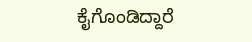ಕೈಗೊಂಡಿದ್ದಾರೆ